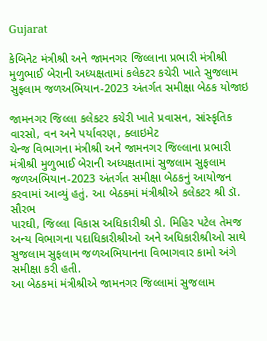Gujarat

કેબિનેટ મંત્રીશ્રી અને જામનગર જિલ્લાના પ્રભારી મંત્રીશ્રી મુળુભાઈ બેરાની અધ્યક્ષતામાં કલેકટર કચેરી ખાતે સુજલામ સુફલામ જળઅભિયાન-2023 અંતર્ગત સમીક્ષા બેઠક યોજાઇ

જામનગર જિલ્લા કલેકટર કચેરી ખાતે પ્રવાસન, સાંસ્કૃતિક વારસો, વન અને પર્યાવરણ, ક્લાઇમેટ
ચેન્જ વિભાગના મંત્રીશ્રી અને જામનગર જિલ્લાના પ્રભારી મંત્રીશ્રી મુળુભાઈ બેરાની અધ્યક્ષતામાં સુજલામ સુફલામ
જળઅભિયાન-2023 અંતર્ગત સમીક્ષા બેઠકનું આયોજન કરવામાં આવ્યું હતું. આ બેઠકમાં મંત્રીશ્રીએ કલેકટર શ્રી ડૉ. સૌરભ
પારઘી, જિલ્લા વિકાસ અધિકારીશ્રી ડો. મિહિર પટેલ તેમજ અન્ય વિભાગના પદાધિકારીશ્રીઓ અને અધિકારીશ્રીઓ સાથે
સુજલામ સુફલામ જળઅભિયાનના વિભાગવાર કામો અંગે સમીક્ષા કરી હતી.
આ બેઠકમાં મંત્રીશ્રીએ જામનગર જિલ્લામાં સુજલામ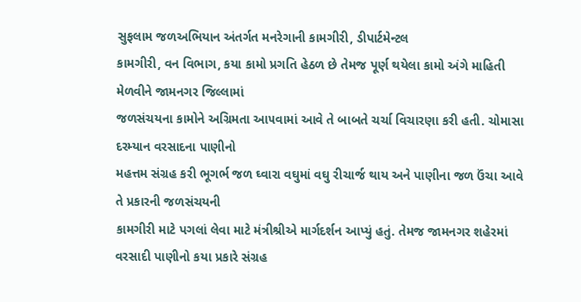સુફલામ જળઅભિયાન અંતર્ગત મનરેગાની કામગીરી, ડીપાર્ટમેન્ટલ
કામગીરી, વન વિભાગ, કયા કામો પ્રગતિ હેઠળ છે તેમજ પૂર્ણ થયેલા કામો અંગે માહિતી મેળવીને જામનગર જિલ્લામાં
જળસંચયના કામોને અગ્રિમતા આ૫વામાં આવે તે બાબતે ચર્ચા વિચારણા કરી હતી. ચોમાસા દરમ્‍યાન વરસાદના પાણીનો
મહત્તમ સંગ્રહ કરી ભૂગર્ભ જળ ઘ્‍વારા વઘુમાં વઘુ રીચાર્જ થાય અને પાણીના જળ ઉંચા આવે તે પ્રકારની જળસંચયની
કામગીરી માટે પગલાં લેવા માટે મંત્રીશ્રીએ માર્ગદર્શન આપ્યું હતું. તેમજ જામનગર શહેરમાં વરસાદી પાણીનો કયા પ્રકારે સંગ્રહ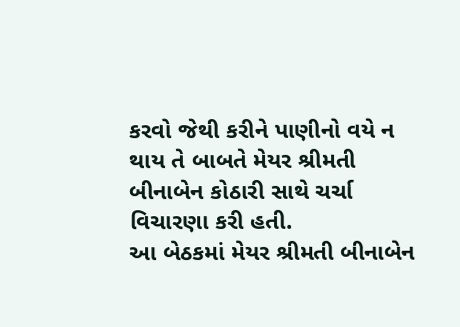કરવો જેથી કરીને પાણીનો વયે ન થાય તે બાબતે મેયર શ્રીમતી બીનાબેન કોઠારી સાથે ચર્ચા વિચારણા કરી હતી.
આ બેઠકમાં મેયર શ્રીમતી બીનાબેન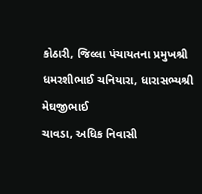કોઠારી, જિલ્લા પંચાયતના પ્રમુખશ્રી ધમરશીભાઈ ચનિયારા, ધારાસભ્યશ્રી મેઘજીભાઈ
ચાવડા, અધિક નિવાસી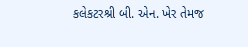કલેકટરશ્રી બી. એન. ખેર તેમજ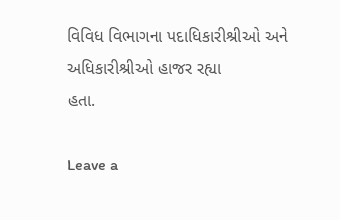વિવિધ વિભાગના પદાધિકારીશ્રીઓ અને અધિકારીશ્રીઓ હાજર રહ્યા
હતા.

Leave a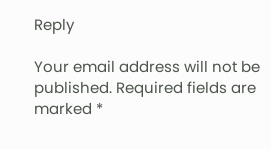Reply

Your email address will not be published. Required fields are marked *